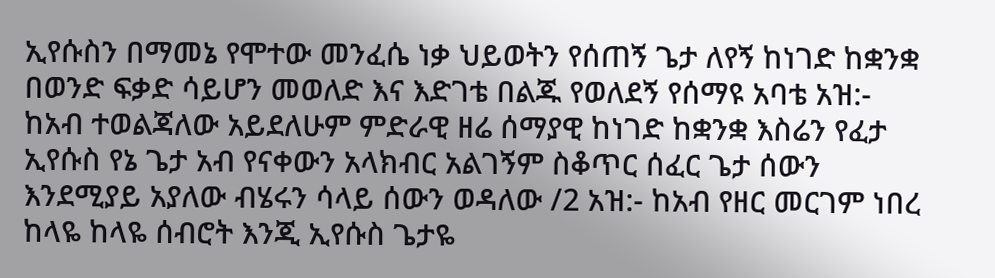ኢየሱስን በማመኔ የሞተው መንፈሴ ነቃ ህይወትን የሰጠኝ ጌታ ለየኝ ከነገድ ከቋንቋ በወንድ ፍቃድ ሳይሆን መወለድ እና እድገቴ በልጁ የወለደኝ የሰማዩ አባቴ አዝ:- ከአብ ተወልጃለው አይደለሁም ምድራዊ ዘሬ ሰማያዊ ከነገድ ከቋንቋ እስሬን የፈታ ኢየሱስ የኔ ጌታ አብ የናቀውን አላክብር አልገኝም ስቆጥር ሰፈር ጌታ ሰውን እንደሚያይ አያለው ብሄሩን ሳላይ ሰውን ወዳለው /2 አዝ:- ከአብ የዘር መርገም ነበረ ከላዬ ከላዬ ሰብሮት እንጂ ኢየሱስ ጌታዬ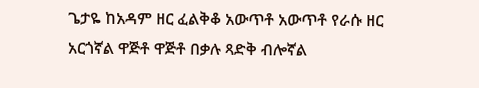ጌታዬ ከአዳም ዘር ፈልቅቆ አውጥቶ አውጥቶ የራሱ ዘር አርጎኛል ዋጅቶ ዋጅቶ በቃሉ ጻድቅ ብሎኛል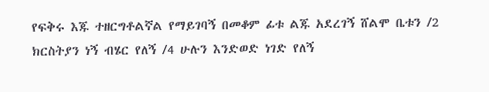የፍቅሩ እጁ ተዘርግቶልኛል የማይገባኝ በመቆም ፊቱ ልጁ አደረገኝ ሸልሞ ቤቱን /2 ክርስትያን ነኝ ብሄር የለኝ /4 ሁሉን እንድወድ ነገድ የለኝ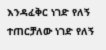እንዳፈቅር ነገድ የለኝ ተጠርቻለው ነገድ የለኝ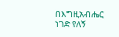በእግዚአብሔር ነገድ የለኝ